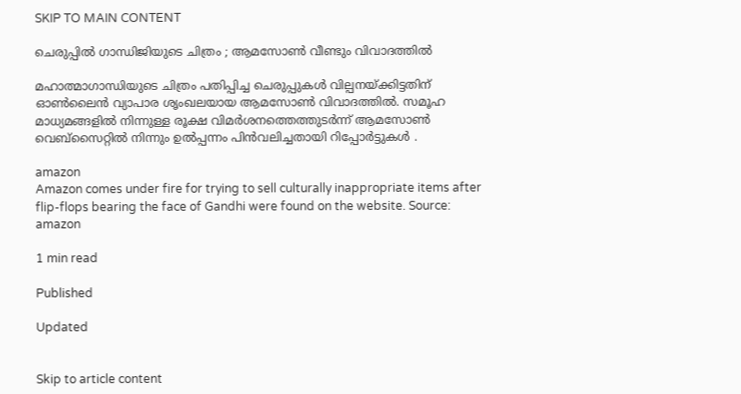SKIP TO MAIN CONTENT

ചെരുപ്പിൽ ഗാന്ധിജിയുടെ ചിത്രം ; ആമസോൺ വീണ്ടും വിവാദത്തിൽ

മഹാത്മാഗാന്ധിയുടെ ചിത്രം പതിപ്പിച്ച ചെരുപ്പുകൾ വില്പനയ്ക്കിട്ടതിന് ഓൺലൈൻ വ്യാപാര ശൃംഖലയായ ആമസോൺ വിവാദത്തിൽ. സമൂഹ മാധ്യമങ്ങളിൽ നിന്നുള്ള രൂക്ഷ വിമർശനത്തെത്തുടർന്ന് ആമസോൺ വെബ്സൈറ്റിൽ നിന്നും ഉൽപ്പന്നം പിൻവലിച്ചതായി റിപ്പോർട്ടുകൾ .

amazon
Amazon comes under fire for trying to sell culturally inappropriate items after flip-flops bearing the face of Gandhi were found on the website. Source: amazon

1 min read

Published

Updated


Skip to article content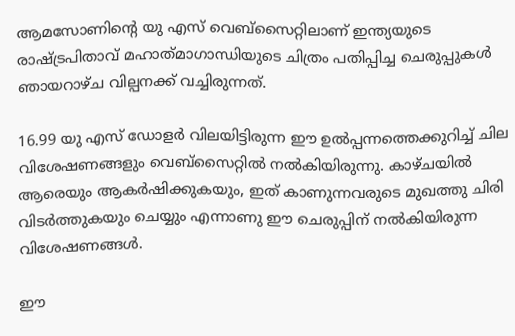ആമസോണിന്റെ യു എസ് വെബ്‌സൈറ്റിലാണ് ഇന്ത്യയുടെ രാഷ്ട്രപിതാവ് മഹാത്‌മാഗാന്ധിയുടെ ചിത്രം പതിപ്പിച്ച ചെരുപ്പുകൾ ഞായറാഴ്ച വില്പനക്ക് വച്ചിരുന്നത്.

16.99 യു എസ് ഡോളർ വിലയിട്ടിരുന്ന ഈ ഉൽപ്പന്നത്തെക്കുറിച്ച് ചില വിശേഷണങ്ങളും വെബ്‌സൈറ്റിൽ നൽകിയിരുന്നു. കാഴ്ചയിൽ ആരെയും ആകർഷിക്കുകയും, ഇത് കാണുന്നവരുടെ മുഖത്തു ചിരി വിടർത്തുകയും ചെയ്യും എന്നാണു ഈ ചെരുപ്പിന് നൽകിയിരുന്ന വിശേഷണങ്ങൾ.

ഈ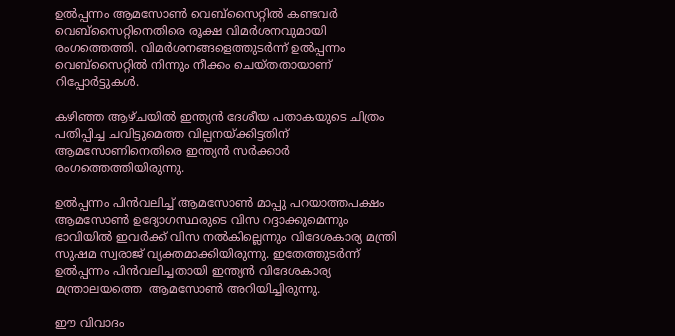ഉൽപ്പന്നം ആമസോൺ വെബ്സൈറ്റിൽ കണ്ടവർ വെബ്സൈറ്റിനെതിരെ രൂക്ഷ വിമർശനവുമായി രംഗത്തെത്തി. വിമർശനങ്ങളെത്തുടർന്ന് ഉൽപ്പന്നം വെബ്സൈറ്റിൽ നിന്നും നീക്കം ചെയ്തതായാണ് റിപ്പോർട്ടുകൾ.

കഴിഞ്ഞ ആഴ്ചയിൽ ഇന്ത്യൻ ദേശീയ പതാകയുടെ ചിത്രം പതിപ്പിച്ച ചവിട്ടുമെത്ത വില്പനയ്ക്കിട്ടതിന് ആമസോണിനെതിരെ ഇന്ത്യൻ സർക്കാർ രംഗത്തെത്തിയിരുന്നു.

ഉൽപ്പന്നം പിൻവലിച്ച് ആമസോൺ മാപ്പു പറയാത്തപക്ഷം ആമസോൺ ഉദ്യോഗസ്ഥരുടെ വിസ റദ്ദാക്കുമെന്നും ഭാവിയിൽ ഇവർക്ക് വിസ നൽകില്ലെന്നും വിദേശകാര്യ മന്ത്രി സുഷമ സ്വരാജ് വ്യക്തമാക്കിയിരുന്നു. ഇതേത്തുടർന്ന് ഉൽപ്പന്നം പിൻവലിച്ചതായി ഇന്ത്യൻ വിദേശകാര്യ മന്ത്രാലയത്തെ  ആമസോൺ അറിയിച്ചിരുന്നു.

ഈ വിവാദം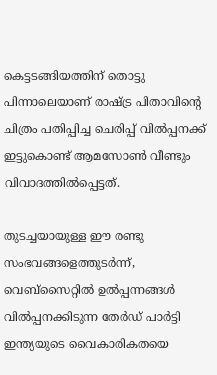കെട്ടടങ്ങിയത്തിന് തൊട്ടു പിന്നാലെയാണ് രാഷ്ട്ര പിതാവിന്റെ ചിത്രം പതിപ്പിച്ച ചെരിപ്പ് വിൽപ്പനക്ക് ഇട്ടുകൊണ്ട് ആമസോൺ വീണ്ടും വിവാദത്തിൽപ്പെട്ടത്.

തുടച്ചയായുള്ള ഈ രണ്ടു സംഭവങ്ങളെത്തുടർന്ന്, വെബ്സൈറ്റിൽ ഉൽപ്പന്നങ്ങൾ വിൽപ്പനക്കിടുന്ന തേർഡ് പാർട്ടി ഇന്ത്യയുടെ വൈകാരികതയെ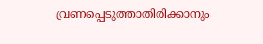വ്രണപ്പെടുത്താതിരിക്കാനും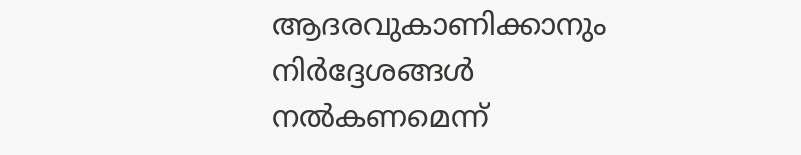ആദരവുകാണിക്കാനും നിർദ്ദേശങ്ങൾ നൽകണമെന്ന്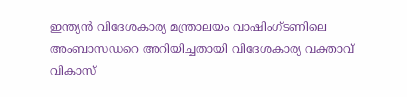ഇന്ത്യൻ വിദേശകാര്യ മന്ത്രാലയം വാഷിംഗ്ടണിലെ അംബാസഡറെ അറിയിച്ചതായി വിദേശകാര്യ വക്താവ് വികാസ്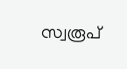സ്വരൂപ്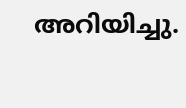അറിയിച്ചു.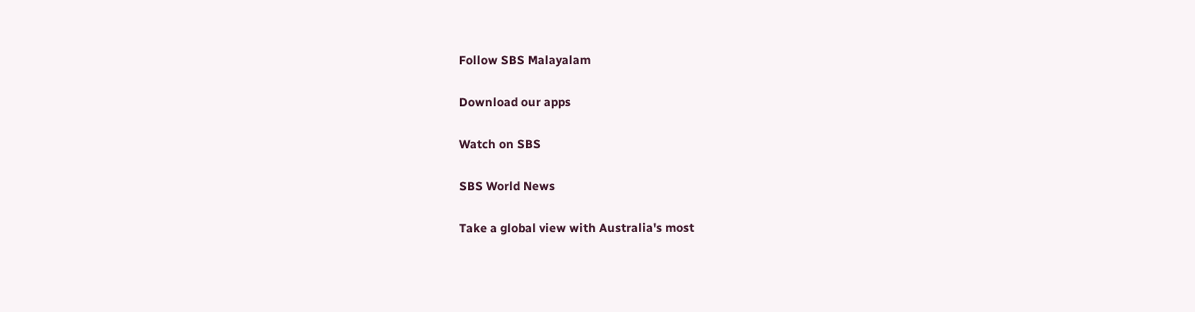Follow SBS Malayalam

Download our apps

Watch on SBS

SBS World News

Take a global view with Australia's most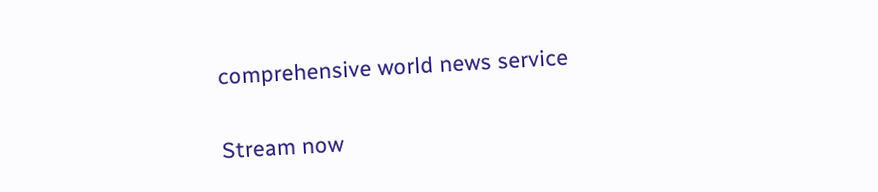comprehensive world news service

Stream now